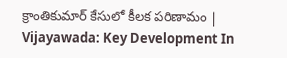క్రాంతికుమార్‌ కేసులో కీలక పరిణామం | Vijayawada: Key Development In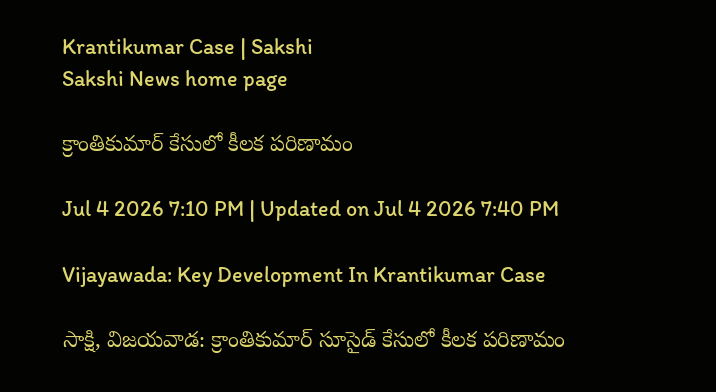Krantikumar Case | Sakshi
Sakshi News home page

క్రాంతికుమార్‌ కేసులో కీలక పరిణామం

Jul 4 2026 7:10 PM | Updated on Jul 4 2026 7:40 PM

Vijayawada: Key Development In Krantikumar Case

సాక్షి, విజయవాడ: క్రాంతికుమార్‌ సూసైడ్‌ కేసులో కీలక పరిణామం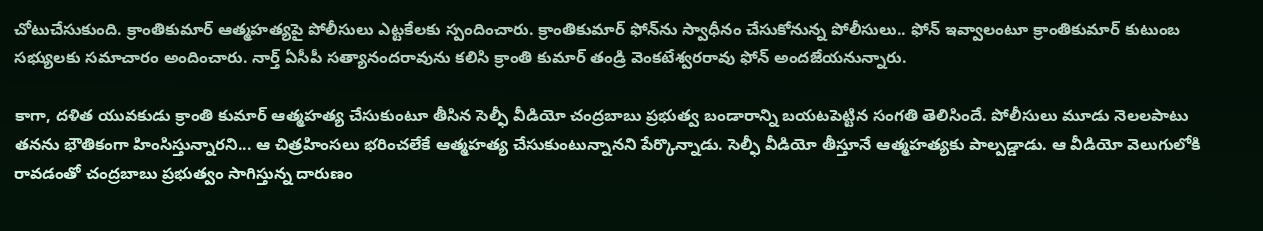చోటుచేసుకుంది. క్రాంతికుమార్‌ ఆత్మహత్యపై పోలీసులు ఎట్టకేలకు స్పందించారు. క్రాంతికుమార్‌ ఫోన్‌ను స్వాధీనం చేసుకోనున్న పోలీసులు.. ఫోన్‌ ఇవ్వాలంటూ క్రాంతికుమార్‌ కుటుంబ సభ్యులకు సమాచారం అందించారు. నార్త్‌ ఏసీపీ సత్యానందరావును కలిసి క్రాంతి కుమార్‌ తండ్రి వెంకటేశ్వరరావు ఫోన్‌ అందజేయనున్నారు.

కాగా, దళిత యువకుడు క్రాంతి కుమార్‌ ఆత్మహత్య చేసుకుంటూ తీసిన సెల్ఫీ వీడియో చంద్రబాబు ప్రభుత్వ బండారాన్ని బయటపెట్టిన సంగతి తెలిసిందే. పోలీసులు మూడు నెలలపాటు తనను భౌతికంగా హింసిస్తున్నారని... ఆ చిత్రహింసలు భరించలేకే ఆత్మహత్య చేసుకుంటున్నానని పేర్కొన్నాడు. సెల్ఫీ వీడియో తీస్తూనే ఆత్మహత్యకు పాల్పడ్డాడు. ఆ వీడియో వెలుగులోకి రావడంతో చంద్రబాబు ప్రభుత్వం సాగిస్తున్న దారుణం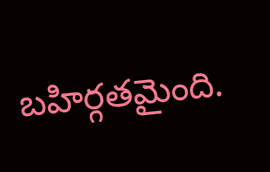బహిర్గతమైంది.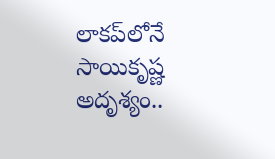లాకప్‌లోనే సాయికృష్ణ అదృశ్యం..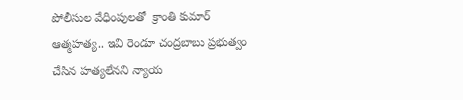పోలీసుల వేధింపులతో  క్రాంతి కుమార్‌ ఆత్మహత్య.. ఇవి రెండూ చంద్రబాబు ప్రభుత్వం చేసిన హత్యలేనని న్యాయ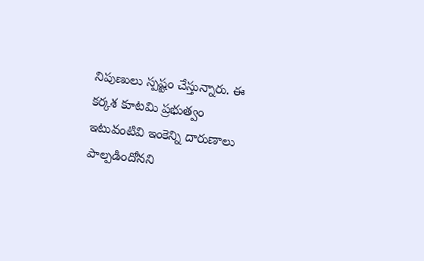నిపుణులు స్పష్టం చేస్తున్నారు. ఈ కర్కశ కూటమి ప్రభుత్వం ఇటువంటివి ఇంకెన్ని దారుణాలు పాల్పడిందోనని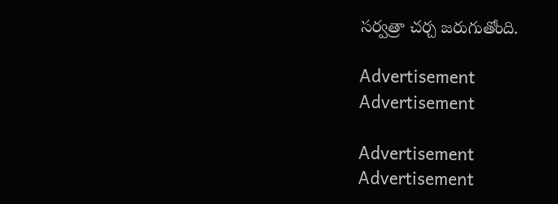సర్వత్రా చర్చ జరుగుతోంది.

Advertisement
Advertisement

Advertisement
Advertisement